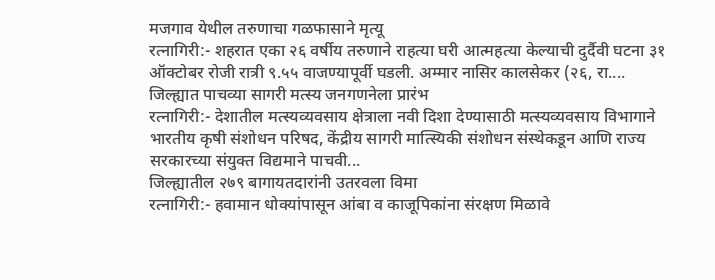मजगाव येथील तरुणाचा गळफासाने मृत्यू
रत्नागिरी:- शहरात एका २६ वर्षीय तरुणाने राहत्या घरी आत्महत्या केल्याची दुर्दैवी घटना ३१ ऑक्टोबर रोजी रात्री ९.५५ वाजण्यापूर्वी घडली. अम्मार नासिर कालसेकर (२६, रा....
जिल्ह्यात पाचव्या सागरी मत्स्य जनगणनेला प्रारंभ
रत्नागिरी:- देशातील मत्स्यव्यवसाय क्षेत्राला नवी दिशा देण्यासाठी मत्स्यव्यवसाय विभागाने भारतीय कृषी संशोधन परिषद, केंद्रीय सागरी मात्स्यिकी संशोधन संस्थेकडून आणि राज्य सरकारच्या संयुक्त विद्यमाने पाचवी...
जिल्ह्यातील २७९ बागायतदारांनी उतरवला विमा
रत्नागिरी:- हवामान धोक्यांपासून आंबा व काजूपिकांना संरक्षण मिळावे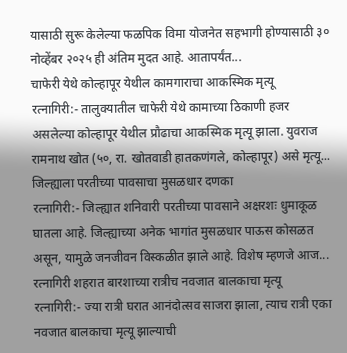यासाठी सुरू केलेल्या फळपिक विमा योजनेत सहभागी होण्यासाठी ३० नोव्हेंबर २०२५ ही अंतिम मुदत आहे. आतापर्यंत...
चाफेरी येथे कोल्हापूर येथील कामगाराचा आकस्मिक मृत्यू
रत्नागिरी:- तालुक्यातील चाफेरी येथे कामाच्या ठिकाणी हजर असलेल्या कोल्हापूर येथील प्रौढाचा आकस्मिक मृत्यू झाला. युवराज रामनाथ खोत (५०, रा. खोतवाडी हातकणंगले, कोल्हापूर) असे मृत्यू...
जिल्ह्याला परतीच्या पावसाचा मुसळधार दणका
रत्नागिरी:- जिल्ह्यात शनिवारी परतीच्या पावसाने अक्षरशः धुमाकूळ घातला आहे. जिल्ह्याच्या अनेक भागांत मुसळधार पाऊस कोसळत असून, यामुळे जनजीवन विस्कळीत झाले आहे. विशेष म्हणजे आज...
रत्नागिरी शहरात बारशाच्या रात्रीच नवजात बालकाचा मृत्यू
रत्नागिरी:- ज्या रात्री घरात आनंदोत्सव साजरा झाला, त्याच रात्री एका नवजात बालकाचा मृत्यू झाल्याची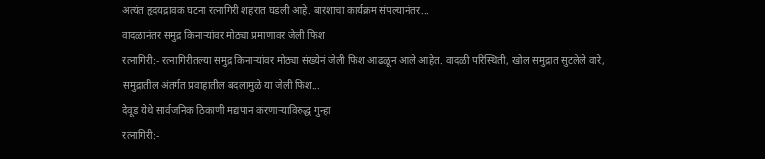अत्यंत हृदयद्रावक घटना रत्नागिरी शहरात घडली आहे. बारशाचा कार्यक्रम संपल्यानंतर...
वादळानंतर समुद्र किनाऱ्यांवर मोठ्या प्रमाणावर जेली फिश
रत्नागिरी:- रत्नागिरीतल्या समुद्र किनाऱ्यांवर मोठ्या संख्येनं जेली फिश आढळून आले आहेत. वादळी परिस्थिती, खोल समुद्रात सुटलेले वारे, समुद्रातील अंतर्गत प्रवाहातील बदलामुळे या जेली फिश...
देवूड येथे सार्वजनिक ठिकाणी मद्यपान करणाऱ्याविरुद्ध गुन्हा
रत्नागिरी:-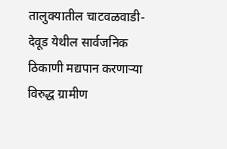तालुक्यातील चाटवळवाडी-देवूड येथील सार्वजनिक ठिकाणी मद्यपान करणाऱ्या विरुद्ध ग्रामीण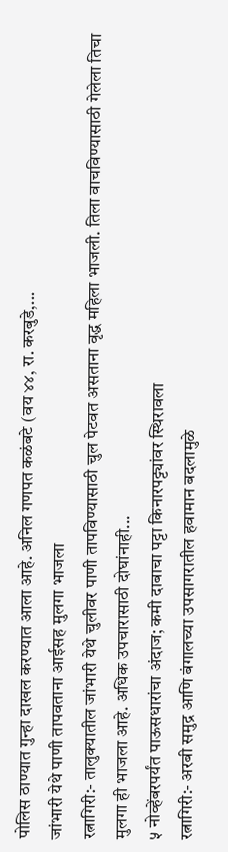पोलिस ठाण्यात गुन्हा दाखल करण्यात आला आहे. अनिल गणपत कळंबटे (वय ४४, रा. करबुडे,...
जांभारी येथे पाणी तापवताना आईसह मुलगा भाजला
रत्नागिरी:- तालुक्यातील जांभारी येथे चुलीवर पाणी तापविण्यासाठी चुल पेटवत असताना वृद्ध महिला भाजली. तिला वाचविण्यासाठी गेलेला तिचा मुलगा ही भाजला आहे. अधिक उपचारासाठी दोघांनाही...
५ नोव्हेंबरपर्यंत पाऊसधारांचा अंदाज; कमी दाबाचा पट्टा किनारपट्ट्यांवर स्थिरावला
रत्नागिरी:- अरबी समुद्र आणि बंगालच्या उपसागरातील हवामान बदलामुळे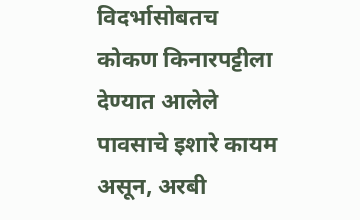विदर्भासोबतच कोकण किनारपट्टीला देण्यात आलेले पावसाचे इशारे कायम असून, अरबी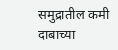समुद्रातील कमी दाबाच्या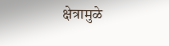क्षेत्रामुळे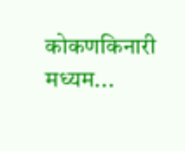कोकणकिनारी मध्यम...